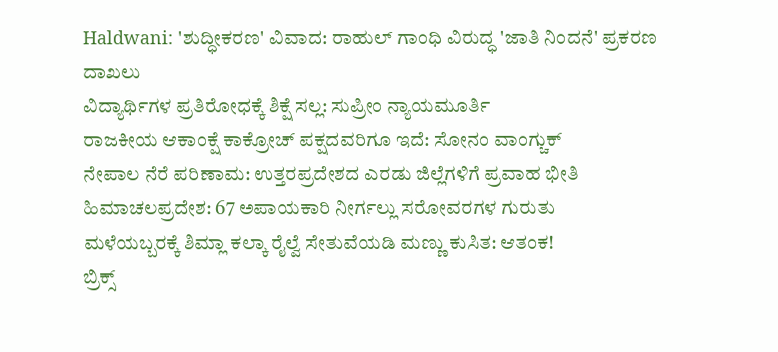Haldwani: 'ಶುದ್ಧೀಕರಣ' ವಿವಾದ: ರಾಹುಲ್ ಗಾಂಧಿ ವಿರುದ್ಧ 'ಜಾತಿ ನಿಂದನೆ' ಪ್ರಕರಣ ದಾಖಲು
ವಿದ್ಯಾರ್ಥಿಗಳ ಪ್ರತಿರೋಧಕ್ಕೆ ಶಿಕ್ಷೆ ಸಲ್ಲ: ಸುಪ್ರೀಂ ನ್ಯಾಯಮೂರ್ತಿ
ರಾಜಕೀಯ ಆಕಾಂಕ್ಷೆ ಕಾಕ್ರೋಚ್ ಪಕ್ಷದವರಿಗೂ ಇದೆ: ಸೋನಂ ವಾಂಗ್ಚುಕ್
ನೇಪಾಲ ನೆರೆ ಪರಿಣಾಮ: ಉತ್ತರಪ್ರದೇಶದ ಎರಡು ಜಿಲ್ಲೆಗಳಿಗೆ ಪ್ರವಾಹ ಭೀತಿ
ಹಿಮಾಚಲಪ್ರದೇಶ: 67 ಅಪಾಯಕಾರಿ ನೀರ್ಗಲ್ಲು ಸರೋವರಗಳ ಗುರುತು
ಮಳೆಯಬ್ಬರಕ್ಕೆ ಶಿಮ್ಲಾ ಕಲ್ಕಾ ರೈಲ್ವೆ ಸೇತುವೆಯಡಿ ಮಣ್ಣು ಕುಸಿತ: ಆತಂಕ!
ಬ್ರಿಕ್ಸ್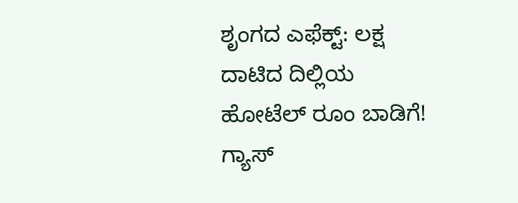ಶೃಂಗದ ಎಫೆಕ್ಟ್: ಲಕ್ಷ ದಾಟಿದ ದಿಲ್ಲಿಯ ಹೋಟೆಲ್ ರೂಂ ಬಾಡಿಗೆ!
ಗ್ಯಾಸ್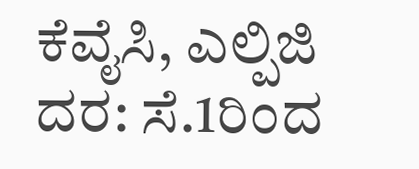ಕೆವೈಸಿ, ಎಲ್ಪಿಜಿ ದರ: ಸೆ.1ರಿಂದ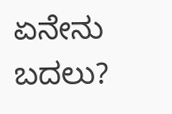ಏನೇನು ಬದಲು?